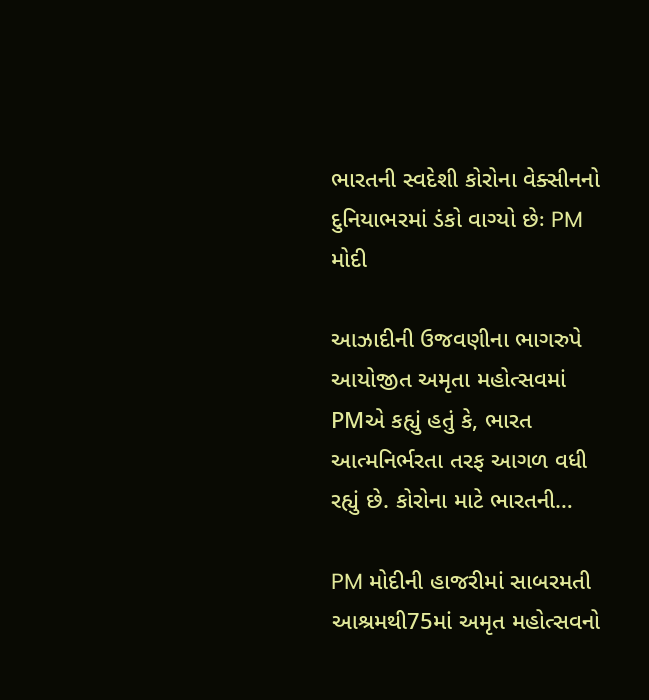ભારતની સ્વદેશી કોરોના વેક્સીનનો દુનિયાભરમાં ડંકો વાગ્યો છેઃ PM મોદી

આઝાદીની ઉજવણીના ભાગરુપે આયોજીત અમૃતા મહોત્સવમાં PMએ કહ્યું હતું કે, ભારત આત્મનિર્ભરતા તરફ આગળ વધી રહ્યું છે. કોરોના માટે ભારતની…

PM મોદીની હાજરીમાં સાબરમતી આશ્રમથી75માં અમૃત મહોત્સવનો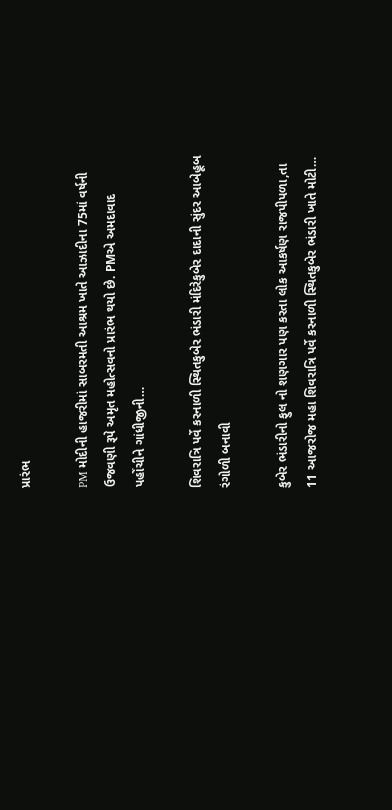પ્રારંભ

PM મોદીની હાજરીમાં સાબરમતી આશ્રમ ખાતે આઝાદીના 75માં વર્ષની ઉજવણી રૂપે અમૃત મહોત્સવનો પ્રારંભ થયો છે. PMએ અમદાવાદ પહોંચીને ગાંધીજીની…

શિવરાત્રિ પર્વે કરનાળી સ્થિતકુબેર ભંડારી મંદિરેકુબેર દાદાની સુંદર આબેહૂબ રંગોળી બનાવી

કુબેર ભંડારીનો ફુલ નો શણગાર પણ કરતા લોક આકર્ષણ રાજપીપળા,તા 11 આજરોજ મહા શિવરાત્રિ પર્વે કરનાળી સ્થિતકુબેર ભંડારી ખાતે મોટી…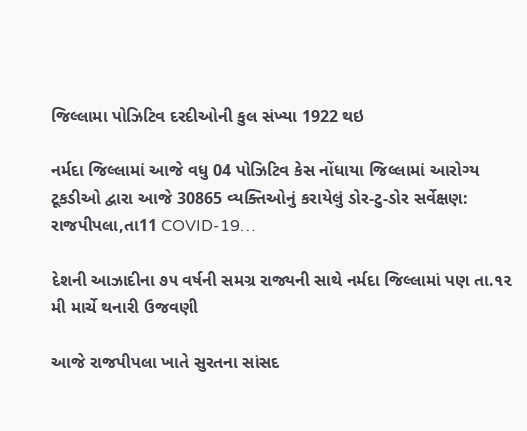જિલ્લામા પોઝિટિવ દરદીઓની કુલ સંખ્યા 1922 થઇ

નર્મદા જિલ્લામાં આજે વધુ 04 પોઝિટિવ કેસ નોંધાયા જિલ્લામાં આરોગ્ય ટૂકડીઓ દ્વારા આજે 30865 વ્યક્તિઓનું કરાયેલું ડોર-ટુ-ડોર સર્વેક્ષણ: રાજપીપલા,તા11 COVID-19…

દેશની આઝાદીના ૭૫ વર્ષની સમગ્ર રાજ્યની સાથે નર્મદા જિલ્લામાં પણ તા.૧૨ મી માર્ચે થનારી ઉજવણી

આજે રાજપીપલા ખાતે સુરતના સાંસદ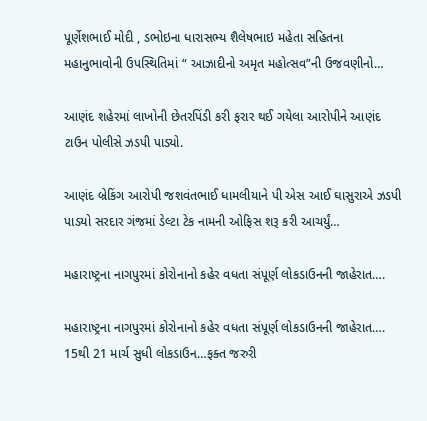પૂર્ણેશભાઈ મોદી , ડભોઇના ધારાસભ્ય શૈલેષભાઇ મહેતા સહિતના મહાનુભાવોની ઉપસ્થિતિમાં “ આઝાદીનો અમૃત મહોત્સવ”ની ઉજવણીનો…

આણંદ શહેરમાં લાખોની છેતરપિંડી કરી ફરાર થઈ ગયેલા આરોપીને આણંદ ટાઉન પોલીસે ઝડપી પાડ્યો.

આણંદ બ્રેકિંગ આરોપી જશવંતભાઈ ધામલીયાને પી એસ આઈ ઘાસુરાએ ઝડપી પાડયો સરદાર ગંજમાં ડેલ્ટા ટેક નામની ઓફિસ શરૂ કરી આચર્યું…

મહારાષ્ટ્રના નાગપુરમાં કોરોનાનો કહેર વધતા સંપૂર્ણ લોકડાઉનની જાહેરાત….

મહારાષ્ટ્રના નાગપુરમાં કોરોનાનો કહેર વધતા સંપૂર્ણ લોકડાઉનની જાહેરાત…. 15થી 21 માર્ચ સુધી લોકડાઉન…ફક્ત જરુરી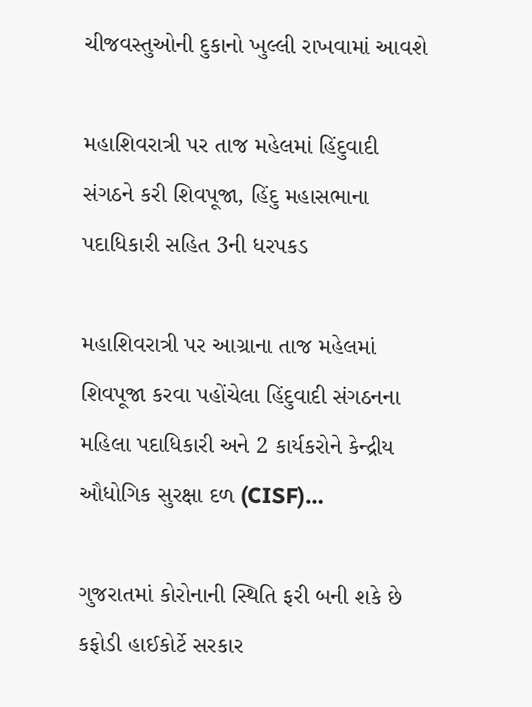ચીજવસ્તુઓની દુકાનો ખુલ્લી રાખવામાં આવશે

મહાશિવરાત્રી પર તાજ મહેલમાં હિંદુવાદી સંગઠને કરી શિવપૂજા, હિંદુ મહાસભાના પદાધિકારી સહિત 3ની ધરપકડ

મહાશિવરાત્રી પર આગ્રાના તાજ મહેલમાં શિવપૂજા કરવા પહોંચેલા હિંદુવાદી સંગઠનના મહિલા પદાધિકારી અને 2 કાર્યકરોને કેન્દ્રીય ઔધોગિક સુરક્ષા દળ (CISF)…

ગુજરાતમાં કોરોનાની સ્થિતિ ફરી બની શકે છે કફોડી હાઈકોર્ટે સરકાર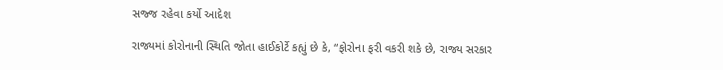સજ્જ રહેવા કર્યો આદેશ

રાજ્યમાં કોરોનાની સ્થિતિ જોતા હાઈકોર્ટે કહ્યું છે કે, “ફોરોના ફરી વકરી શકે છે, રાજ્ય સરકાર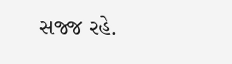સજ્જ રહે.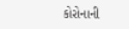કોરોનાની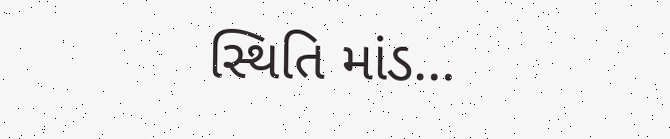સ્થિતિ માંડ…